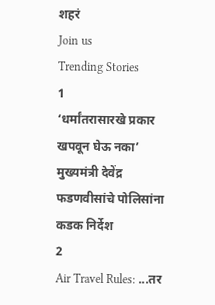शहरं
Join us
Trending Stories
1
‘धर्मांतरासारखे प्रकार खपवून घेऊ नका’ मुख्यमंत्री देवेंद्र फडणवीसांचे पोलिसांना कडक निर्देश
2
Air Travel Rules: ...तर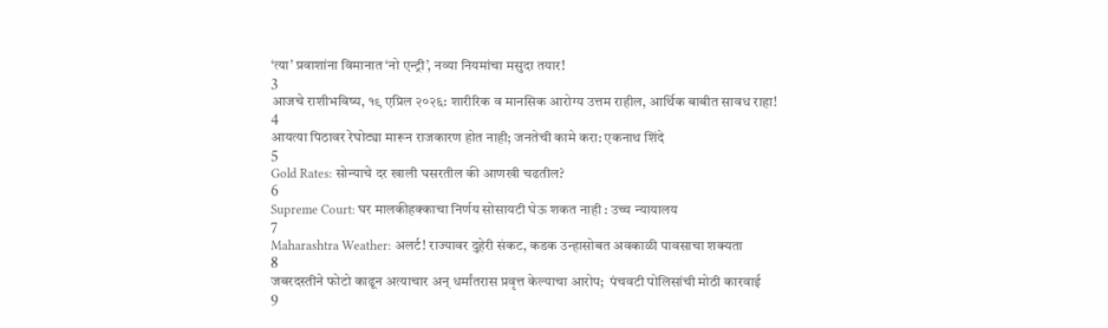‘त्या’ प्रवाशांना विमानात ‘नो एन्ट्री’, नव्या नियमांचा मसुदा तयार!
3
आजचे राशीभविष्य, १९ एप्रिल २०२६: शारीरिक व मानसिक आरोग्य उत्तम राहील, आर्थिक बाबीत सावध राहा!
4
आयत्या पिठावर रेघोट्या मारून राजकारण होत नाही; जनतेची कामे करा: एकनाथ शिंदे
5
Gold Rates: सोन्याचे दर खाली घसरतील की आणखी चढतील?
6
Supreme Court: घर मालकीहक्काचा निर्णय सोसायटी घेऊ शकत नाही : उच्च न्यायालय
7
Maharashtra Weather: अलर्ट! राज्यावर दुहेरी संकट, कडक उन्हासोबत अवकाळी पावसाचा शक्यता
8
जबरदस्तीने फोटो काढून अत्याचार अन् धर्मांतरास प्रवृत्त केल्याचा आरोप;  पंचवटी पोलिसांची मोठी कारवाई
9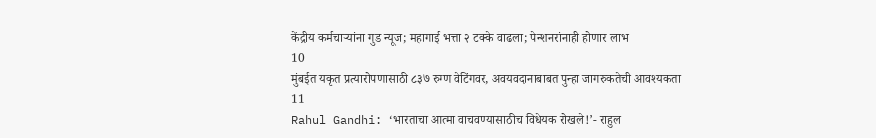केंद्रीय कर्मचाऱ्यांना गुड न्यूज; महागाई भत्ता २ टक्के वाढला; पेन्शनरांनाही होणार लाभ
10
मुंबईत यकृत प्रत्यारोपणासाठी ८३७ रुग्ण वेटिंगवर, अवयवदानाबाबत पुन्हा जागरुकतेची आवश्यकता
11
Rahul Gandhi: ‘भारताचा आत्मा वाचवण्यासाठीच विधेयक रोखले!’- राहुल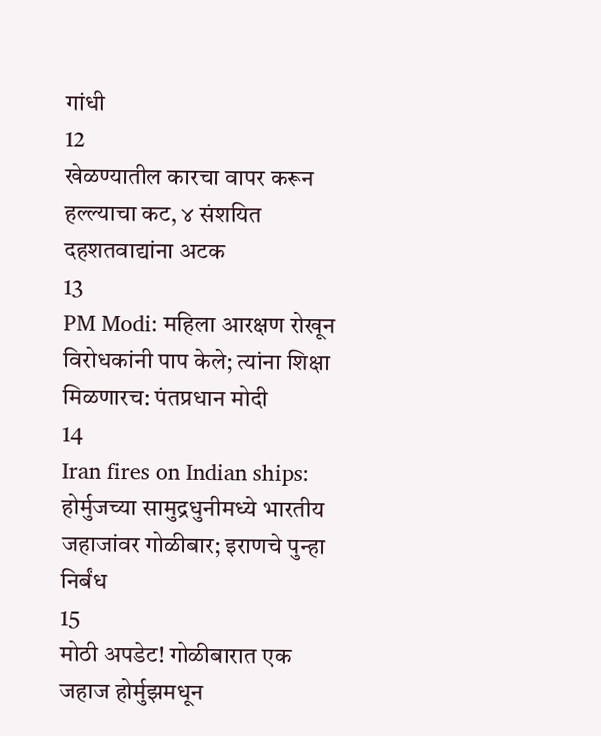गांधी
12
खेळण्यातील कारचा वापर करून हल्ल्याचा कट, ४ संशयित दहशतवाद्यांना अटक
13
PM Modi: महिला आरक्षण रोखून विरोधकांनी पाप केले; त्यांना शिक्षा मिळणारच: पंतप्रधान मोदी
14
Iran fires on Indian ships: होर्मुजच्या सामुद्रधुनीमध्ये भारतीय जहाजांवर गोळीबार; इराणचे पुन्हा निर्बंध
15
मोठी अपडेट! गोळीबारात एक जहाज होर्मुझमधून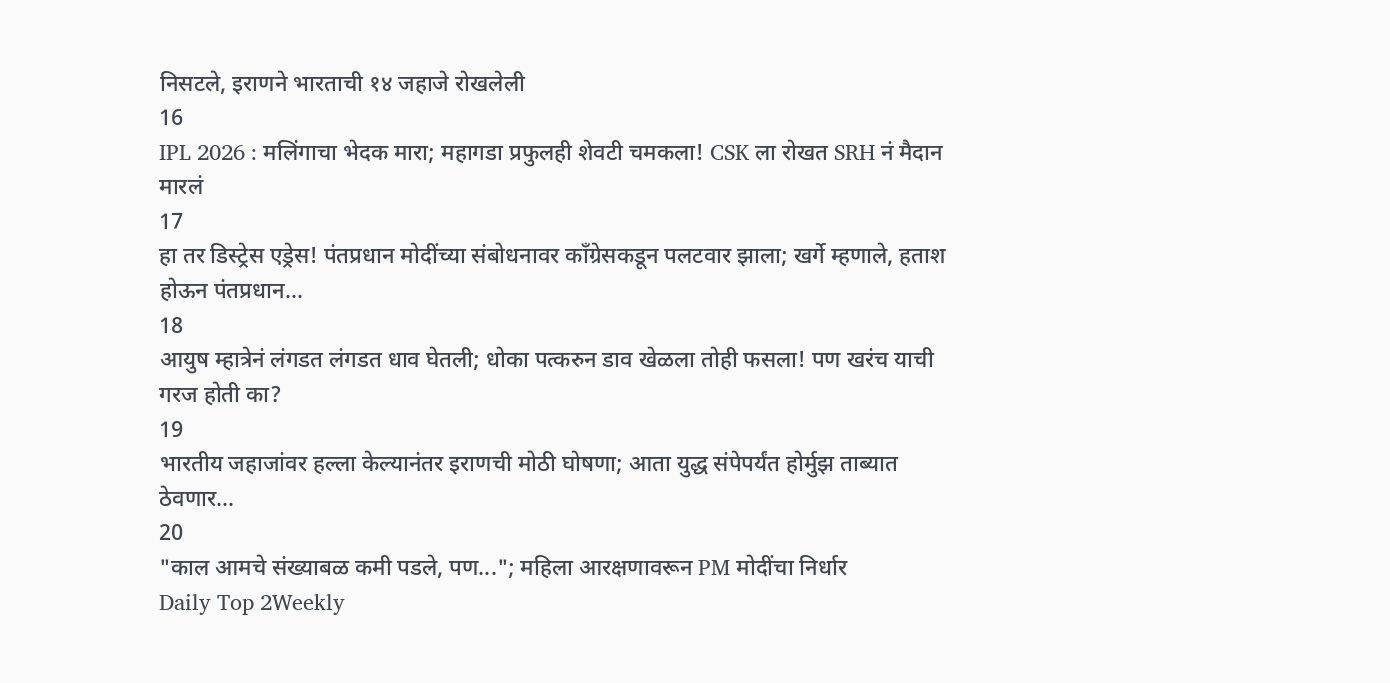निसटले, इराणने भारताची १४ जहाजे रोखलेली
16
IPL 2026 : मलिंगाचा भेदक मारा; महागडा प्रफुलही शेवटी चमकला! CSK ला रोखत SRH नं मैदान मारलं
17
हा तर डिस्ट्रेस एड्रेस! पंतप्रधान मोदींच्या संबोधनावर काँग्रेसकडून पलटवार झाला; खर्गे म्हणाले, हताश होऊन पंतप्रधान...
18
आयुष म्हात्रेनं लंगडत लंगडत धाव घेतली; धोका पत्करुन डाव खेळला तोही फसला! पण खरंच याची गरज होती का?
19
भारतीय जहाजांवर हल्ला केल्यानंतर इराणची मोठी घोषणा; आता युद्ध संपेपर्यंत होर्मुझ ताब्यात ठेवणार...
20
"काल आमचे संख्याबळ कमी पडले, पण..."; महिला आरक्षणावरून PM मोदींचा निर्धार
Daily Top 2Weekly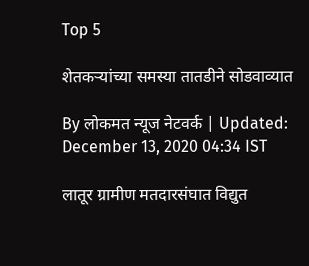Top 5

शेतकऱ्यांच्या समस्या तातडीने सोडवाव्यात

By लोकमत न्यूज नेटवर्क | Updated: December 13, 2020 04:34 IST

लातूर ग्रामीण मतदारसंघात विद्युत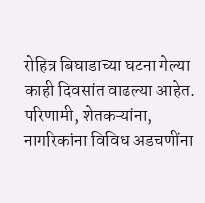रोहित्र बिघाडाच्या घटना गेल्या काही दिवसांत वाढल्या आहेत. परिणामी, शेतकऱ्यांना, नागरिकांना विविध अडचणींना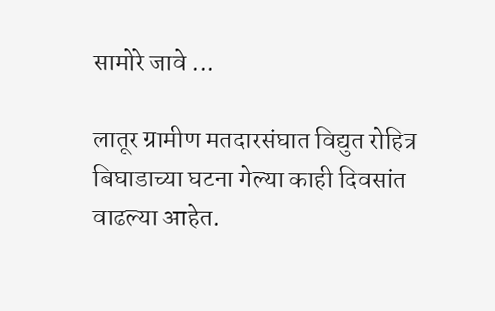सामोरे जावे ...

लातूर ग्रामीण मतदारसंघात विद्युत रोहित्र बिघाडाच्या घटना गेल्या काही दिवसांत वाढल्या आहेत.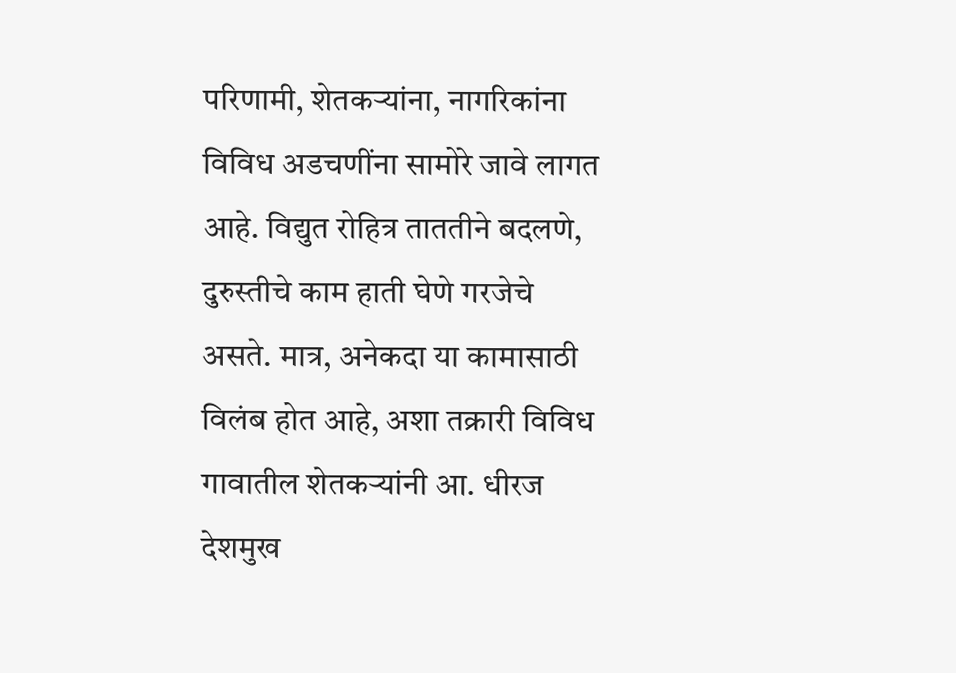परिणामी, शेतकऱ्यांना, नागरिकांना विविध अडचणींना सामोरे जावे लागत आहे. विद्युत रोहित्र ताततीने बदलणे, दुरुस्तीचे काम हाती घेणे गरजेचे असते. मात्र, अनेकदा या कामासाठी विलंब होत आहे, अशा तक्रारी विविध गावातील शेतकऱ्यांनी आ. धीरज देशमुख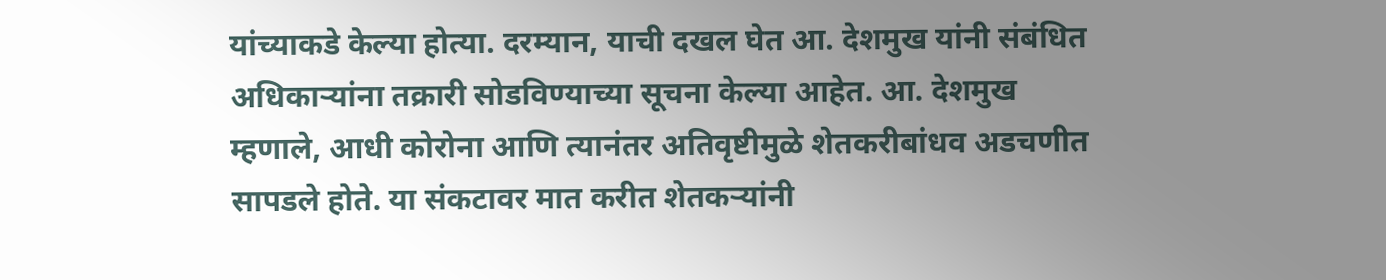यांच्याकडे केल्या होत्या. दरम्यान, याची दखल घेत आ. देशमुख यांनी संबंधित अधिकाऱ्यांना तक्रारी सोडविण्याच्या सूचना केल्या आहेत. आ. देशमुख म्हणाले, आधी कोरोना आणि त्यानंतर अतिवृष्टीमुळे शेतकरीबांधव अडचणीत सापडले होते. या संकटावर मात करीत शेतकऱ्यांनी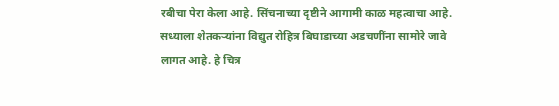रबीचा पेरा केला आहे. सिंचनाच्या दृष्टीने आगामी काळ महत्वाचा आहे. सध्याला शेतकऱ्यांना विद्युत रोहित्र बिघाडाच्या अडचणींना सामोरे जावे लागत आहे. हे चित्र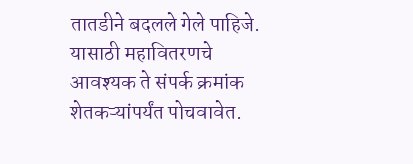तातडीने बदलले गेले पाहिजे. यासाठी महावितरणचे आवश्यक ते संपर्क क्रमांक शेतकऱ्यांपर्यंत पोचवावेत.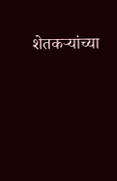शेतकऱ्यांच्या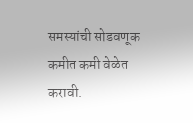समस्यांची सोडवणूक कमीत कमी वेळेत करावी.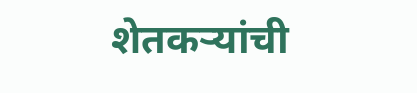शेतकऱ्यांची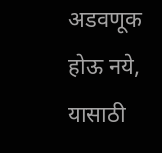अडवणूक होऊ नये, यासाठी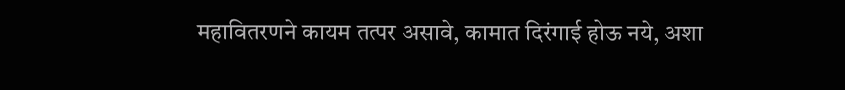महावितरणने कायम तत्पर असावे, कामात दिरंगाई होऊ नये, अशा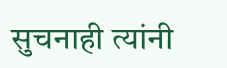सुचनाही त्यांनी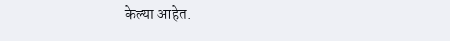केल्या आहेत.